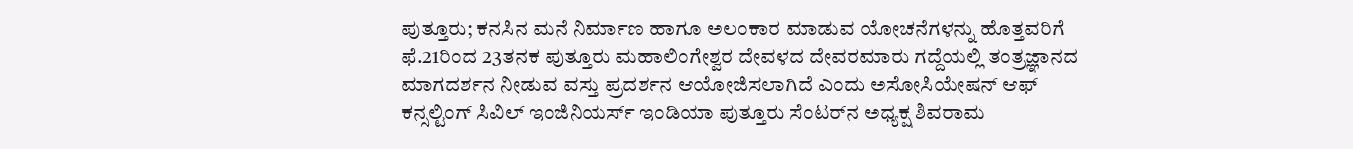ಪುತ್ತೂರು; ಕನಸಿನ ಮನೆ ನಿರ್ಮಾಣ ಹಾಗೂ ಅಲಂಕಾರ ಮಾಡುವ ಯೋಚನೆಗಳನ್ನು ಹೊತ್ತವರಿಗೆ ಫೆ.21ರಿಂದ 23ತನಕ ಪುತ್ತೂರು ಮಹಾಲಿಂಗೇಶ್ವರ ದೇವಳದ ದೇವರಮಾರು ಗದ್ದೆಯಲ್ಲಿ ತಂತ್ರಜ್ಞಾನದ ಮಾಗದರ್ಶನ ನೀಡುವ ವಸ್ತು ಪ್ರದರ್ಶನ ಆಯೋಜಿಸಲಾಗಿದೆ ಎಂದು ಅಸೋಸಿಯೇಷನ್ ಆಫ್ ಕನ್ಸಲ್ಟಿಂಗ್ ಸಿವಿಲ್ ಇಂಜಿನಿಯರ್ಸ್ ಇಂಡಿಯಾ ಪುತ್ತೂರು ಸೆಂಟರ್‌ನ ಅಧ್ಯಕ್ಷ ಶಿವರಾಮ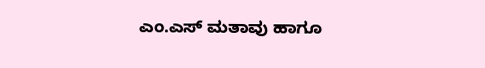ಎಂ.ಎಸ್ ಮತಾವು ಹಾಗೂ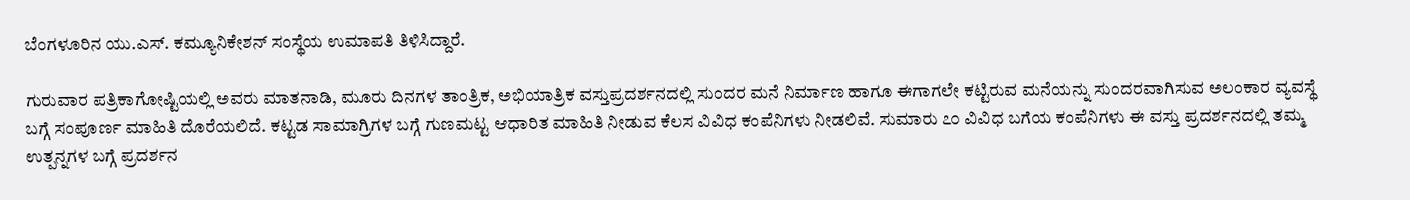ಬೆಂಗಳೂರಿನ ಯು.ಎಸ್. ಕಮ್ಯೂನಿಕೇಶನ್ ಸಂಸ್ಥೆಯ ಉಮಾಪತಿ ತಿಳಿಸಿದ್ದಾರೆ.

ಗುರುವಾರ ಪತ್ರಿಕಾಗೋಷ್ಟಿಯಲ್ಲಿ ಅವರು ಮಾತನಾಡಿ, ಮೂರು ದಿನಗಳ ತಾಂತ್ರಿಕ, ಅಭಿಯಾತ್ರಿಕ ವಸ್ತುಪ್ರದರ್ಶನದಲ್ಲಿ ಸುಂದರ ಮನೆ ನಿರ್ಮಾಣ ಹಾಗೂ ಈಗಾಗಲೇ ಕಟ್ಟಿರುವ ಮನೆಯನ್ನು ಸುಂದರವಾಗಿಸುವ ಅಲಂಕಾರ ವ್ಯವಸ್ಥೆ ಬಗ್ಗೆ ಸಂಪೂರ್ಣ ಮಾಹಿತಿ ದೊರೆಯಲಿದೆ. ಕಟ್ಟಡ ಸಾಮಾಗ್ರಿಗಳ ಬಗ್ಗೆ ಗುಣಮಟ್ಟ ಆಧಾರಿತ ಮಾಹಿತಿ ನೀಡುವ ಕೆಲಸ ವಿವಿಧ ಕಂಪೆನಿಗಳು ನೀಡಲಿವೆ. ಸುಮಾರು ೭೦ ವಿವಿಧ ಬಗೆಯ ಕಂಪೆನಿಗಳು ಈ ವಸ್ತು ಪ್ರದರ್ಶನದಲ್ಲಿ ತಮ್ಮ ಉತ್ಪನ್ನಗಳ ಬಗ್ಗೆ ಪ್ರದರ್ಶನ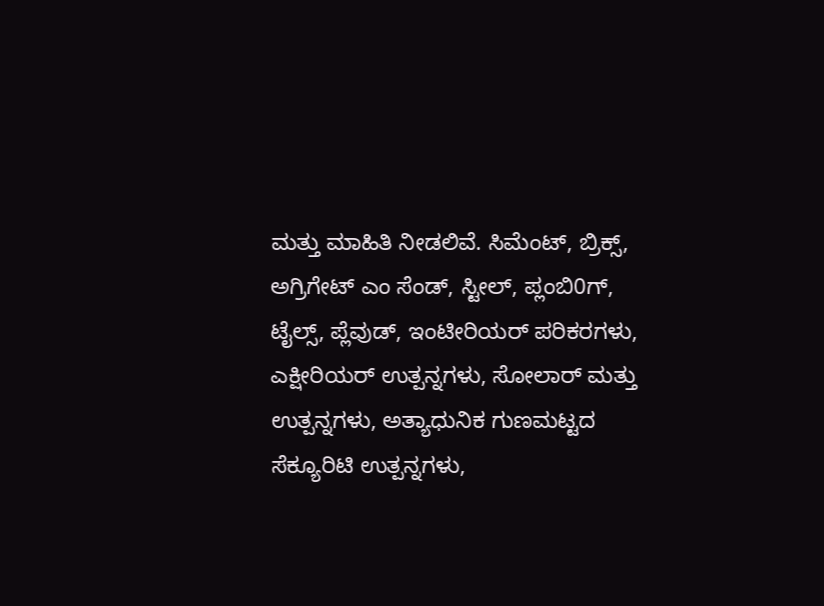ಮತ್ತು ಮಾಹಿತಿ ನೀಡಲಿವೆ. ಸಿಮೆಂಟ್, ಬ್ರಿಕ್ಸ್, ಅಗ್ರಿಗೇಟ್ ಎಂ ಸೆಂಡ್, ಸ್ಟೀಲ್, ಪ್ಲಂಬಿ0ಗ್, ಟೈಲ್ಸ್, ಪ್ಲೆವುಡ್, ಇಂಟೀರಿಯರ್ ಪರಿಕರಗಳು, ಎಕ್ಷೀರಿಯರ್ ಉತ್ಪನ್ನಗಳು, ಸೋಲಾರ್ ಮತ್ತು ಉತ್ಪನ್ನಗಳು, ಅತ್ಯಾಧುನಿಕ ಗುಣಮಟ್ಟದ ಸೆಕ್ಯೂರಿಟಿ ಉತ್ಪನ್ನಗಳು,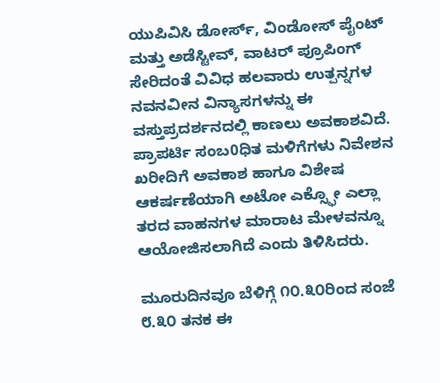ಯುಪಿವಿಸಿ ಡೋರ್ಸ್, ವಿಂಡೋಸ್ ಪೈಂಟ್ ಮತ್ತು ಅಡೆಸ್ಟೀವ್, ವಾಟರ್ ಪ್ರೂಪಿಂಗ್ ಸೇರಿದಂತೆ ವಿವಿಧ ಹಲವಾರು ಉತ್ಪನ್ನಗಳ ನವನವೀನ ವಿನ್ಯಾಸಗಳನ್ನು ಈ ವಸ್ತುಪ್ರದರ್ಶನದಲ್ಲಿ ಕಾಣಲು ಅವಕಾಶವಿದೆ. ಪ್ರಾಪರ್ಟಿ ಸಂಬ0ಧಿತ ಮಳಿಗೆಗಳು ನಿವೇಶನ ಖರೀದಿಗೆ ಅವಕಾಶ ಹಾಗೂ ವಿಶೇಷ ಆಕರ್ಷಣೆಯಾಗಿ ಅಟೋ ಎಕ್ಸ್ಫೋ ಎಲ್ಲಾ ತರದ ವಾಹನಗಳ ಮಾರಾಟ ಮೇಳವನ್ನೂ ಆಯೋಜಿಸಲಾಗಿದೆ ಎಂದು ತಿಳಿಸಿದರು.

ಮೂರುದಿನವೂ ಬೆಳಿಗ್ಗೆ ೧೦.೩೦ರಿಂದ ಸಂಜೆ ೮.೩೦ ತನಕ ಈ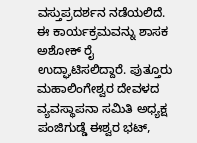ವಸ್ತುಪ್ರದರ್ಶನ ನಡೆಯಲಿದೆ. ಈ ಕಾರ್ಯಕ್ರಮವನ್ನು ಶಾಸಕ ಅಶೋಕ್ ರೈ ಉದ್ಘಾಟಿಸಲಿದ್ದಾರೆ. ಪುತ್ತೂರು ಮಹಾಲಿಂಗೇಶ್ವರ ದೇವಳದ ವ್ಯವಸ್ಥಾಪನಾ ಸಮಿತಿ ಅಧ್ಯಕ್ಷ ಪಂಜಿಗುಡ್ಡೆ ಈಶ್ವರ ಭಟ್,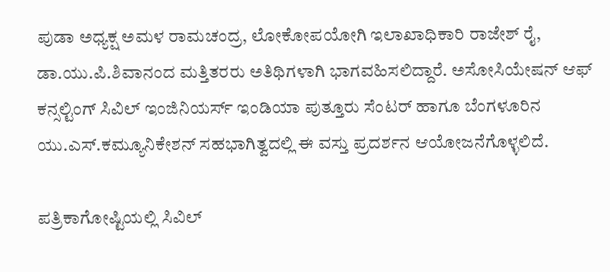ಪುಡಾ ಅಧ್ಯಕ್ಷ ಅಮಳ ರಾಮಚಂದ್ರ, ಲೋಕೋಪಯೋಗಿ ಇಲಾಖಾಧಿಕಾರಿ ರಾಜೇಶ್ ರೈ, ಡಾ.ಯು.ಪಿ.ಶಿವಾನಂದ ಮತ್ತಿತರರು ಅತಿಥಿಗಳಾಗಿ ಭಾಗವಹಿಸಲಿದ್ದಾರೆ. ಅಸೋಸಿಯೇಷನ್ ಆಫ್ ಕನ್ಸಲ್ಟಿಂಗ್ ಸಿವಿಲ್ ಇಂಜಿನಿಯರ್ಸ್ ಇಂಡಿಯಾ ಪುತ್ತೂರು ಸೆಂಟರ್ ಹಾಗೂ ಬೆಂಗಳೂರಿನ ಯು.ಎಸ್.ಕಮ್ಯೂನಿಕೇಶನ್ ಸಹಭಾಗಿತ್ವದಲ್ಲಿ ಈ ವಸ್ತು ಪ್ರದರ್ಶನ ಆಯೋಜನೆಗೊಳ್ಳಲಿದೆ.

ಪತ್ರಿಕಾಗೋಷ್ಟಿಯಲ್ಲಿ ಸಿವಿಲ್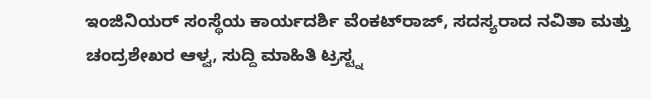ಇಂಜಿನಿಯರ್ ಸಂಸ್ಥೆಯ ಕಾರ್ಯದರ್ಶಿ ವೆಂಕಟ್‌ರಾಜ್, ಸದಸ್ಯರಾದ ನವಿತಾ ಮತ್ತು ಚಂದ್ರಶೇಖರ ಆಳ್ವ, ಸುದ್ದಿ ಮಾಹಿತಿ ಟ್ರಸ್ಟ್ನ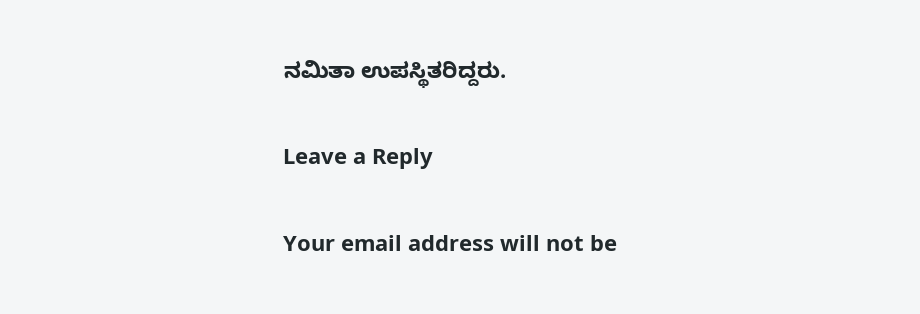ನಮಿತಾ ಉಪಸ್ಥಿತರಿದ್ದರು.

Leave a Reply

Your email address will not be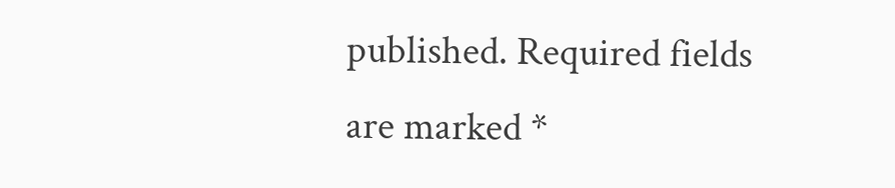published. Required fields are marked *